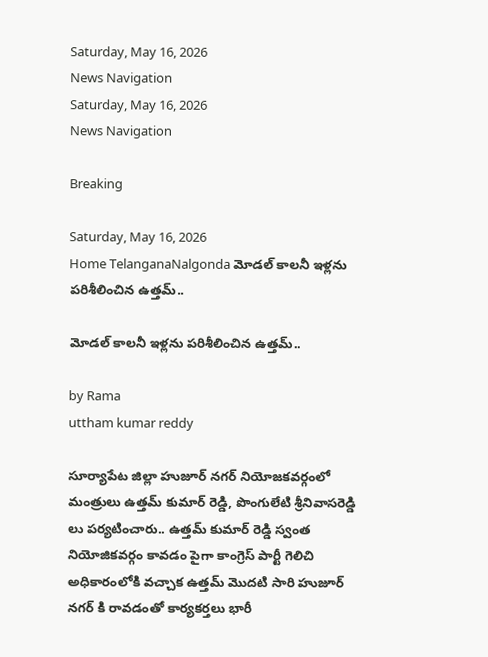Saturday, May 16, 2026
News Navigation
Saturday, May 16, 2026
News Navigation

Breaking

Saturday, May 16, 2026
Home TelanganaNalgonda మోడల్ కాలనీ ఇళ్లను పరిశీలించిన ఉత్తమ్..

మోడల్ కాలనీ ఇళ్లను పరిశీలించిన ఉత్తమ్..

by Rama
uttham kumar reddy

సూర్యాపేట జిల్లా హుజూర్ నగర్ నియోజకవర్గంలో మంత్రులు ఉత్తమ్ కుమార్ రెడ్డి, పొంగులేటి శ్రీనివాసరెడ్డి లు పర్యటించారు.. ఉత్తమ్ కుమార్ రెడ్డి స్వంత నియోజికవర్గం కావడం పైగా కాంగ్రెస్ పార్టీ గెలిచి అధికారంలోకి వచ్చాక ఉత్తమ్ మొదటి సారి హుజూర్ నగర్ కి రావడంతో కార్యకర్తలు భారీ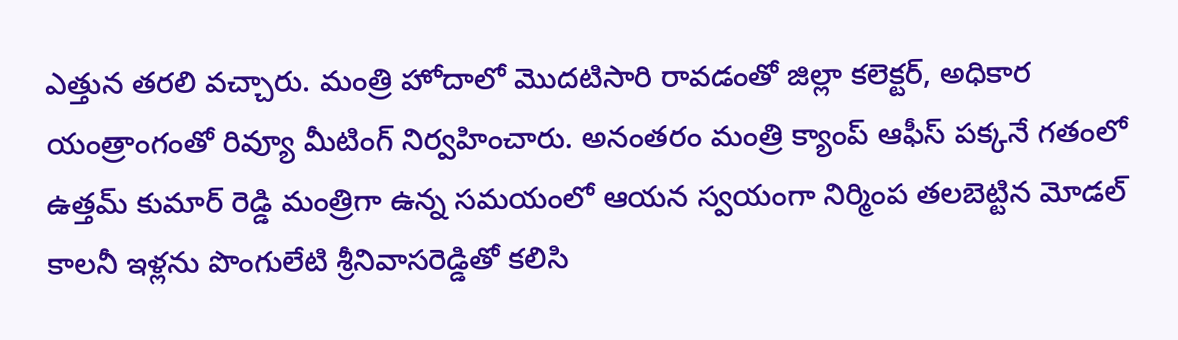ఎత్తున తరలి వచ్చారు. మంత్రి హోదాలో మొదటిసారి రావడంతో జిల్లా కలెక్టర్, అధికార యంత్రాంగంతో రివ్యూ మీటింగ్ నిర్వహించారు. అనంతరం మంత్రి క్యాంప్ ఆఫీస్ పక్కనే గతంలో ఉత్తమ్ కుమార్ రెడ్డి మంత్రిగా ఉన్న సమయంలో ఆయన స్వయంగా నిర్మింప తలబెట్టిన మోడల్ కాలనీ ఇళ్లను పొంగులేటి శ్రీనివాసరెడ్డితో కలిసి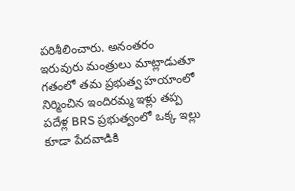పరిశీలించారు. అనంతరం ఇరువురు మంత్రులు మాట్లాడుతూ గతంలో తమ ప్రభుత్వ హయాంలో నిర్మించిన ఇందిరమ్మ ఇళ్లు తప్ప పదేళ్ల BRS ప్రభుత్వంలో ఒక్క ఇల్లు కూడా పేదవాడికి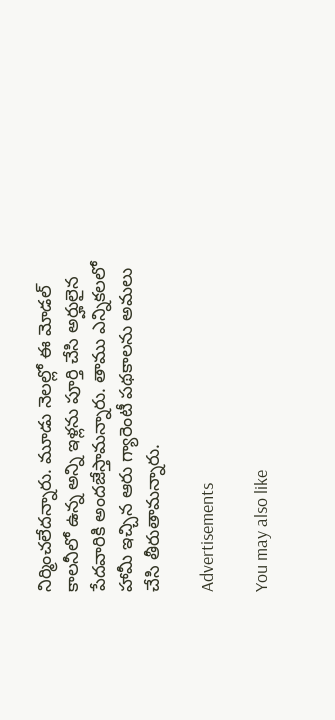నిర్మించలేదన్నారు. మూడు నెలల్లో ఈ మోడల్ కాలనీలో ఉన్న అన్ని ఇళ్లను పూర్తి చేసి అర్హులైన పేదవారికి అందజేస్తామన్నారు. తాము ఎన్నికలలో హామీ ఇచ్చిన ఆరు గ్యారెంటీ పథకాలను అమలు చేసి తీరుతామన్నారు.

Advertisements

You may also like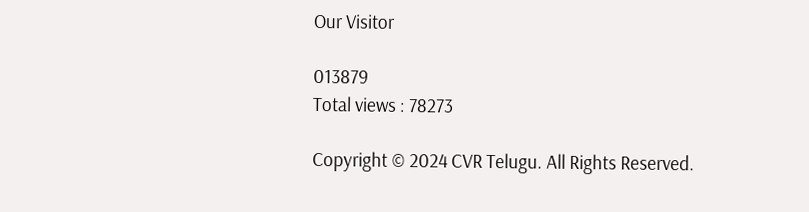Our Visitor

013879
Total views : 78273

Copyright © 2024 CVR Telugu. All Rights Reserved.